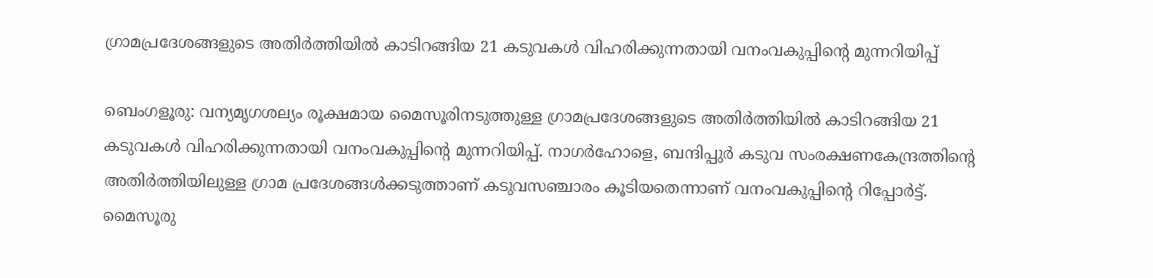ഗ്രാമപ്രദേശങ്ങളുടെ അതിർത്തിയിൽ കാടിറങ്ങിയ 21 കടുവകൾ വിഹരിക്കുന്നതായി വനംവകുപ്പിന്റെ മുന്നറിയിപ്പ്

ബെംഗളൂരു: വന്യമൃഗശല്യം രൂക്ഷമായ മൈസൂരിനടുത്തുള്ള ഗ്രാമപ്രദേശങ്ങളുടെ അതിർത്തിയിൽ കാടിറങ്ങിയ 21 കടുവകൾ വിഹരിക്കുന്നതായി വനംവകുപ്പിന്റെ മുന്നറിയിപ്പ്. നാഗർഹോളെ, ബന്ദിപ്പുർ കടുവ സംരക്ഷണകേന്ദ്രത്തിന്റെ അതിർത്തിയിലുള്ള ഗ്രാമ പ്രദേശങ്ങൾക്കടുത്താണ് കടുവസഞ്ചാരം കൂടിയതെന്നാണ് വനംവകുപ്പിന്റെ റിപ്പോർട്ട്. മൈസൂരു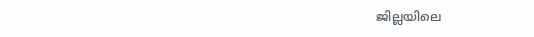ജില്ലയിലെ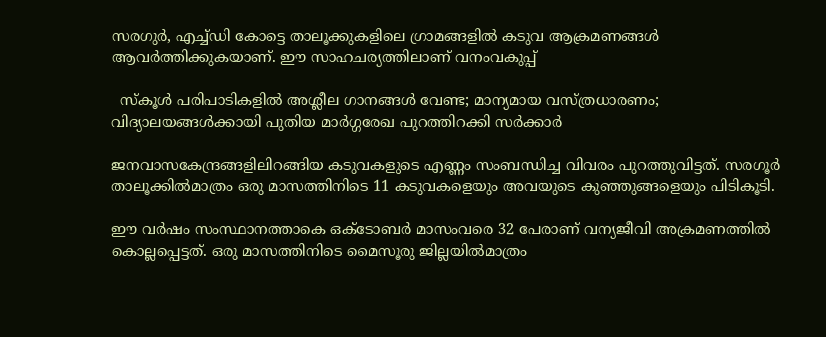സരഗുർ, എച്ച്ഡി കോട്ടെ താലൂക്കുകളിലെ ഗ്രാമങ്ങളിൽ കടുവ ആക്രമണങ്ങൾ ആവർത്തിക്കുകയാണ്. ഈ സാഹചര്യത്തിലാണ് വനംവകുപ്പ്

  സ്കൂൾ പരിപാടികളിൽ അശ്ലീല ഗാനങ്ങൾ വേണ്ട; മാന്യമായ വസ്ത്രധാരണം; വിദ്യാലയങ്ങൾക്കായി പുതിയ മാർഗ്ഗരേഖ പുറത്തിറക്കി സർക്കാർ

ജനവാസകേന്ദ്രങ്ങളിലിറങ്ങിയ കടുവകളുടെ എണ്ണം സംബന്ധിച്ച വിവരം പുറത്തുവിട്ടത്. സരഗൂർ താലൂക്കിൽമാത്രം ഒരു മാസത്തിനിടെ 11 കടുവകളെയും അവയുടെ കുഞ്ഞുങ്ങളെയും പിടികൂടി.

ഈ വർഷം സംസ്ഥാനത്താകെ ഒക്‌ടോബർ മാസംവരെ 32 പേരാണ് വന്യജീവി അക്രമണത്തിൽ കൊല്ലപ്പെട്ടത്. ഒരു മാസത്തിനിടെ മൈസൂരു ജില്ലയിൽമാത്രം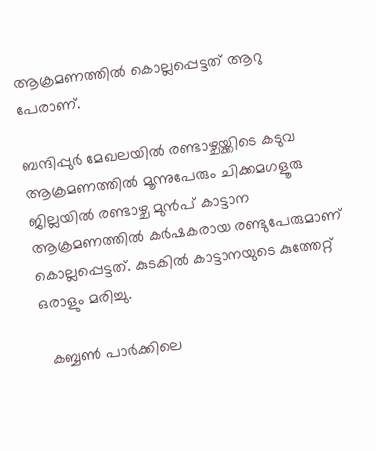ആക്രമണത്തിൽ കൊല്ലപ്പെട്ടത് ആറു പേരാണ്.

ബന്ദിപ്പുർ മേഖലയിൽ രണ്ടാഴ്ചയ്ക്കിടെ കടുവ ആക്രമണത്തിൽ മൂന്നുപേരും ചിക്കമഗളൂരു ജില്ലയിൽ രണ്ടാഴ്ച മുൻപ് കാട്ടാന ആക്രമണത്തിൽ കർഷകരായ രണ്ടുപേരുമാണ് കൊല്ലപ്പെട്ടത്. കുടകിൽ കാട്ടാനയുടെ കുത്തേറ്റ് ഒരാളും മരിച്ചു.

  കബ്ബൺ പാർക്കിലെ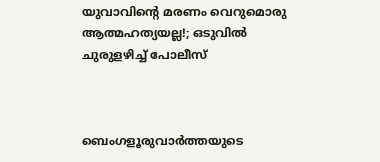യുവാവിന്റെ മരണം വെറുമൊരു ആത്മഹത്യയല്ല!; ഒടുവിൽ ചുരുളഴിച്ച് പോലീസ്



ബെംഗളൂരുവാർത്തയുടെ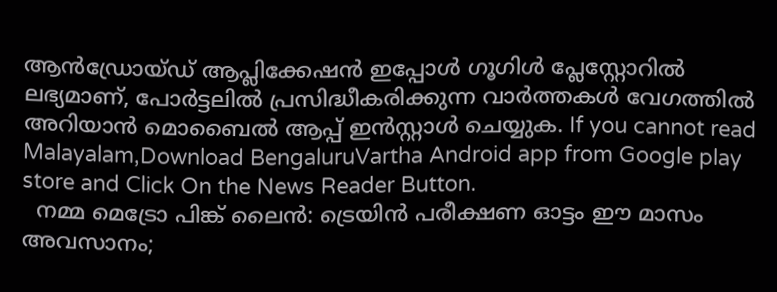ആൻഡ്രോയ്ഡ് ആപ്ലിക്കേഷൻ ഇപ്പോൾ ഗൂഗിൾ പ്ലേസ്റ്റോറിൽ ലഭ്യമാണ്, പോർട്ടലിൽ പ്രസിദ്ധീകരിക്കുന്ന വാർത്തകൾ വേഗത്തിൽ അറിയാൻ മൊബൈൽ ആപ്പ് ഇൻസ്റ്റാൾ ചെയ്യുക. If you cannot read Malayalam,Download BengaluruVartha Android app from Google play store and Click On the News Reader Button.
  നമ്മ മെട്രോ പിങ്ക് ലൈൻ: ട്രെയിൻ പരീക്ഷണ ഓട്ടം ഈ മാസം അവസാനം;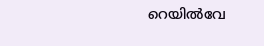റെയിൽവേ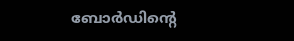ബോർഡിന്റെ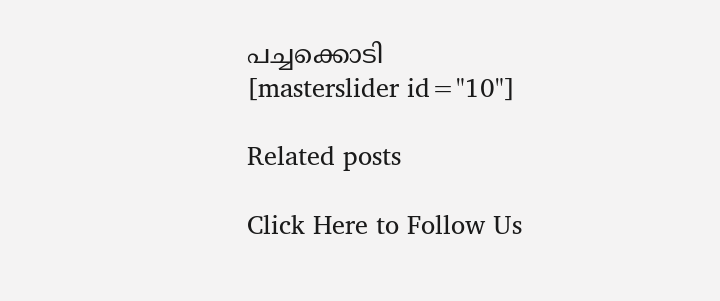പച്ചക്കൊടി
[masterslider id="10"]

Related posts

Click Here to Follow Us